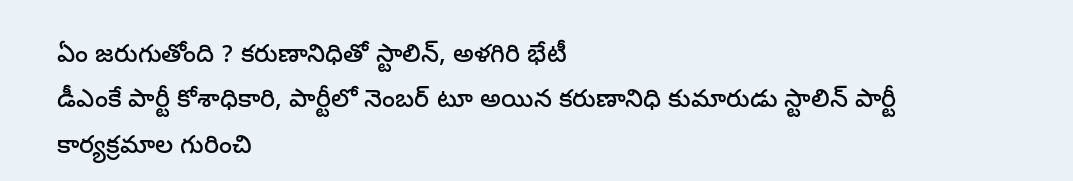ఏం జరుగుతోంది ? కరుణానిధితో స్టాలిన్, అళగిరి భేటీ
డీఎంకే పార్టీ కోశాధికారి, పార్టీలో నెంబర్ టూ అయిన కరుణానిధి కుమారుడు స్టాలిన్ పార్టీ కార్యక్రమాల గురించి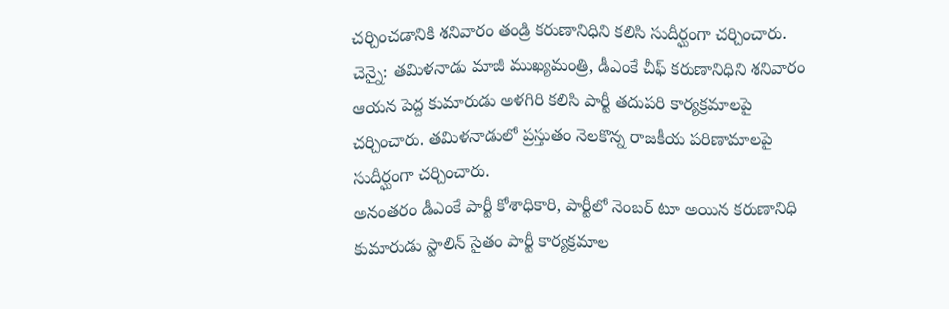చర్చించడానికి శనివారం తండ్రి కరుణానిధిని కలిసి సుదీర్ఘంగా చర్చించారు.
చెన్నై: తమిళనాడు మాజీ ముఖ్యమంత్రి, డీఎంకే చీఫ్ కరుణానిధిని శనివారం ఆయన పెద్ద కుమారుడు అళగిరి కలిసి పార్టీ తదుపరి కార్యక్రమాలపై చర్చించారు. తమిళనాడులో ప్రస్తుతం నెలకొన్న రాజకీయ పరిణామాలపై సుదీర్ఘంగా చర్చించారు.
అనంతరం డీఎంకే పార్టీ కోశాధికారి, పార్టీలో నెంబర్ టూ అయిన కరుణానిధి కుమారుడు స్టాలిన్ సైతం పార్టీ కార్యక్రమాల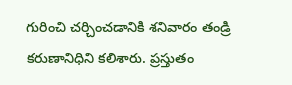గురించి చర్చించడానికి శనివారం తండ్రి కరుణానిధిని కలిశారు. ప్రస్తుతం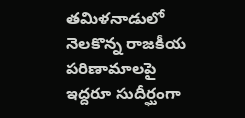తమిళనాడులో నెలకొన్న రాజకీయ పరిణామాలపై ఇద్దరూ సుదీర్ఘంగా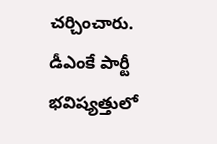చర్చించారు.
డీఎంకే పార్టీ భవిష్యత్తులో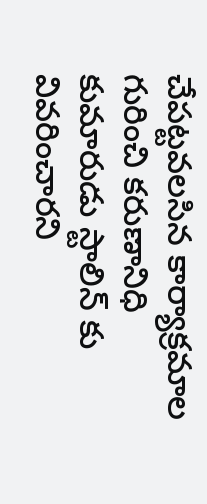చేపట్టవలసిన కార్యాక్రమాల గురించి కరుణానిధి కుమారుడు స్టాలిన్ కు వివరించారని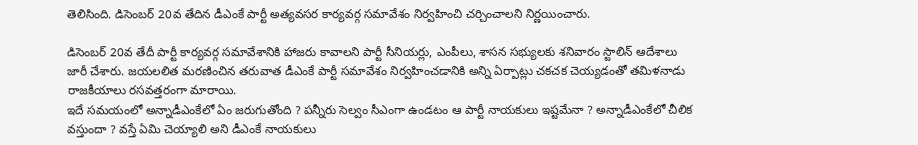తెలిసింది. డిసెంబర్ 20వ తేదిన డీఎంకే పార్టీ అత్యవసర కార్యవర్గ సమావేశం నిర్వహించి చర్చించాలని నిర్ణయించారు.

డిసెంబర్ 20వ తేదీ పార్టీ కార్యవర్గ సమావేశానికి హాజరు కావాలని పార్టీ సీనియర్లు, ఎంపీలు, శాసన సభ్యులకు శనివారం స్టాలిన్ ఆదేశాలు జారీ చేశారు. జయలలిత మరణించిన తరువాత డీఎంకే పార్టీ సమావేశం నిర్వహించడానికి అన్ని ఏర్పాట్లు చకచక చెయ్యడంతో తమిళనాడు రాజకీయాలు రసవత్తరంగా మారాయి.
ఇదే సమయంలో అన్నాడీఎంకేలో ఏం జరుగుతోంది ? పన్నీరు సెల్వం సీఎంగా ఉండటం ఆ పార్టీ నాయకులు ఇష్టమేనా ? అన్నాడీఎంకేలో చీలిక వస్తుందా ? వస్తే ఏమి చెయ్యాలి అని డీఎంకే నాయకులు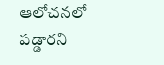ఆలోచనలో పడ్డారని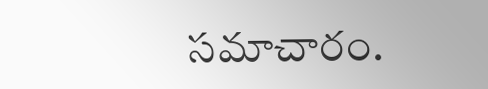సమాచారం.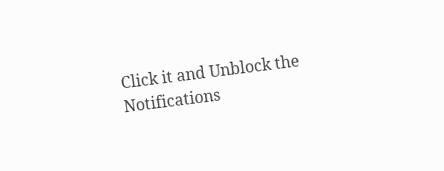Click it and Unblock the Notifications